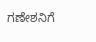ಗಣೇಶನಿಗೆ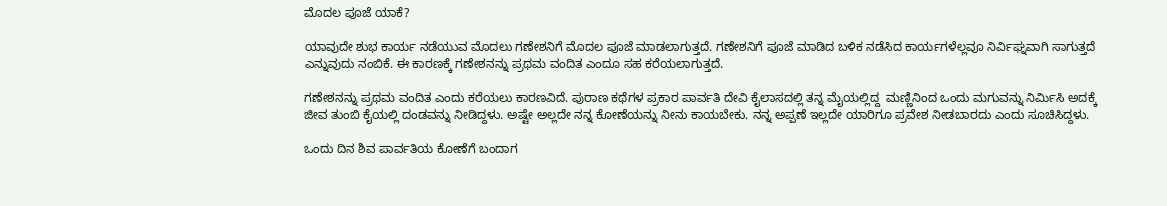ಮೊದಲ ಪೂಜೆ ಯಾಕೆ?

ಯಾವುದೇ ಶುಭ ಕಾರ್ಯ ನಡೆಯುವ ಮೊದಲು ಗಣೇಶನಿಗೆ ಮೊದಲ ಪೂಜೆ ಮಾಡಲಾಗುತ್ತದೆ. ಗಣೇಶನಿಗೆ ಪೂಜೆ ಮಾಡಿದ ಬಳಿಕ ನಡೆಸಿದ ಕಾರ್ಯಗಳೆಲ್ಲವೂ ನಿರ್ವಿಘ್ನವಾಗಿ ಸಾಗುತ್ತದೆ ಎನ್ನುವುದು ನಂಬಿಕೆ. ಈ ಕಾರಣಕ್ಕೆ ಗಣೇಶನನ್ನು ಪ್ರಥಮ ವಂದಿತ ಎಂದೂ ಸಹ ಕರೆಯಲಾಗುತ್ತದೆ.

ಗಣೇಶನನ್ನು ಪ್ರಥಮ ವಂದಿತ ಎಂದು ಕರೆಯಲು ಕಾರಣವಿದೆ. ಪುರಾಣ ಕಥೆಗಳ ಪ್ರಕಾರ ಪಾರ್ವತಿ ದೇವಿ ಕೈಲಾಸದಲ್ಲಿ ತನ್ನ ಮೈಯಲ್ಲಿದ್ದ  ಮಣ್ಣಿನಿಂದ ಒಂದು ಮಗುವನ್ನು ನಿರ್ಮಿಸಿ ಅದಕ್ಕೆ ಜೀವ ತುಂಬಿ ಕೈಯಲ್ಲಿ ದಂಡವನ್ನು ನೀಡಿದ್ದಳು. ಅಷ್ಟೇ ಅಲ್ಲದೇ ನನ್ನ ಕೋಣೆಯನ್ನು ನೀನು ಕಾಯಬೇಕು. ನನ್ನ ಅಪ್ಪಣೆ ಇಲ್ಲದೇ ಯಾರಿಗೂ ಪ್ರವೇಶ ನೀಡಬಾರದು ಎಂದು ಸೂಚಿಸಿದ್ದಳು.

ಒಂದು ದಿನ ಶಿವ ಪಾರ್ವತಿಯ ಕೋಣೆಗೆ ಬಂದಾಗ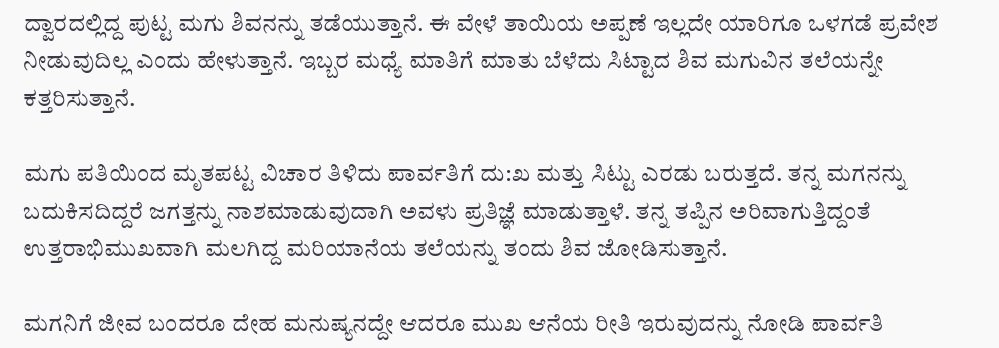ದ್ವಾರದಲ್ಲಿದ್ದ ಪುಟ್ಟ ಮಗು ಶಿವನನ್ನು ತಡೆಯುತ್ತಾನೆ. ಈ ವೇಳೆ ತಾಯಿಯ ಅಪ್ಪಣೆ ಇಲ್ಲದೇ ಯಾರಿಗೂ ಒಳಗಡೆ ಪ್ರವೇಶ ನೀಡುವುದಿಲ್ಲ ಎಂದು ಹೇಳುತ್ತಾನೆ. ಇಬ್ಬರ ಮಧ್ಯೆ ಮಾತಿಗೆ ಮಾತು ಬೆಳೆದು ಸಿಟ್ಟಾದ ಶಿವ ಮಗುವಿನ ತಲೆಯನ್ನೇ ಕತ್ತರಿಸುತ್ತಾನೆ.

ಮಗು ಪತಿಯಿಂದ ಮೃತಪಟ್ಟ ವಿಚಾರ ತಿಳಿದು ಪಾರ್ವತಿಗೆ ದು:ಖ ಮತ್ತು ಸಿಟ್ಟು ಎರಡು ಬರುತ್ತದೆ. ತನ್ನ ಮಗನನ್ನು ಬದುಕಿಸದಿದ್ದರೆ ಜಗತ್ತನ್ನು ನಾಶಮಾಡುವುದಾಗಿ ಅವಳು ಪ್ರತಿಜ್ಞೆ ಮಾಡುತ್ತಾಳೆ. ತನ್ನ ತಪ್ಪಿನ ಅರಿವಾಗುತ್ತಿದ್ದಂತೆ ಉತ್ತರಾಭಿಮುಖವಾಗಿ ಮಲಗಿದ್ದ ಮರಿಯಾನೆಯ ತಲೆಯನ್ನು ತಂದು ಶಿವ ಜೋಡಿಸುತ್ತಾನೆ.

ಮಗನಿಗೆ ಜೀವ ಬಂದರೂ ದೇಹ ಮನುಷ್ಯನದ್ದೇ ಆದರೂ ಮುಖ ಆನೆಯ ರೀತಿ ಇರುವುದನ್ನು ನೋಡಿ ಪಾರ್ವತಿ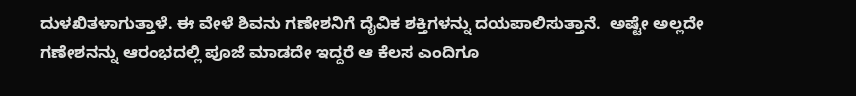ದುಳಖಿತಳಾಗುತ್ತಾಳೆ. ಈ ವೇಳೆ ಶಿವನು ಗಣೇಶನಿಗೆ ದೈವಿಕ ಶಕ್ತಿಗಳನ್ನು ದಯಪಾಲಿಸುತ್ತಾನೆ.  ಅಷ್ಟೇ ಅಲ್ಲದೇ ಗಣೇಶನನ್ನು ಆರಂಭದಲ್ಲಿ ಪೂಜೆ ಮಾಡದೇ ಇದ್ದರೆ ಆ ಕೆಲಸ ಎಂದಿಗೂ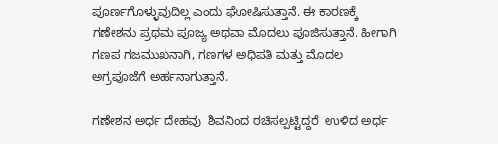ಪೂರ್ಣಗೊಳ್ಳುವುದಿಲ್ಲ ಎಂದು ಘೋಷಿಸುತ್ತಾನೆ. ಈ ಕಾರಣಕ್ಕೆ ಗಣೇಶನು ಪ್ರಥಮ ಪೂಜ್ಯ ಅಥವಾ ಮೊದಲು ಪೂಜಿಸುತ್ತಾನೆ. ಹೀಗಾಗಿ ಗಣಪ ಗಜಮುಖನಾಗಿ, ಗಣಗಳ ಅಧಿಪತಿ ಮತ್ತು ಮೊದಲ ಅಗ್ರಪೂಜೆಗೆ ಅರ್ಹನಾಗುತ್ತಾನೆ.

ಗಣೇಶನ ಅರ್ಧ ದೇಹವು  ಶಿವನಿಂದ ರಚಿಸಲ್ಪಟ್ಟಿದ್ದರೆ  ಉಳಿದ ಅರ್ಧ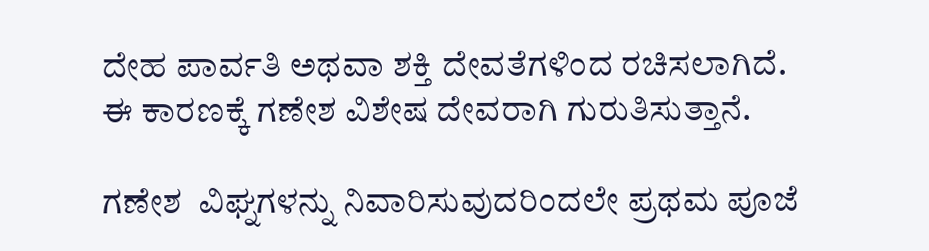ದೇಹ ಪಾರ್ವತಿ ಅಥವಾ ಶಕ್ತಿ ದೇವತೆಗಳಿಂದ ರಚಿಸಲಾಗಿದೆ. ಈ ಕಾರಣಕ್ಕೆ ಗಣೇಶ ವಿಶೇಷ ದೇವರಾಗಿ ಗುರುತಿಸುತ್ತಾನೆ.

ಗಣೇಶ  ವಿಘ್ನಗಳನ್ನು ನಿವಾರಿಸುವುದರಿಂದಲೇ ಪ್ರಥಮ ಪೂಜೆ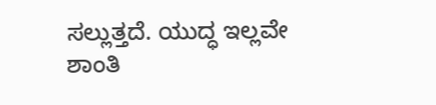ಸಲ್ಲುತ್ತದೆ. ಯುದ್ಧ ಇಲ್ಲವೇ ಶಾಂತಿ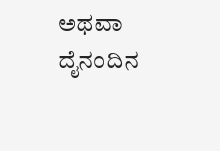ಅಥವಾ ದೈನಂದಿನ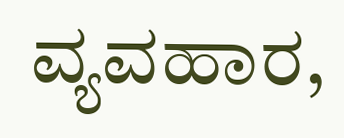ವ್ಯವಹಾರ,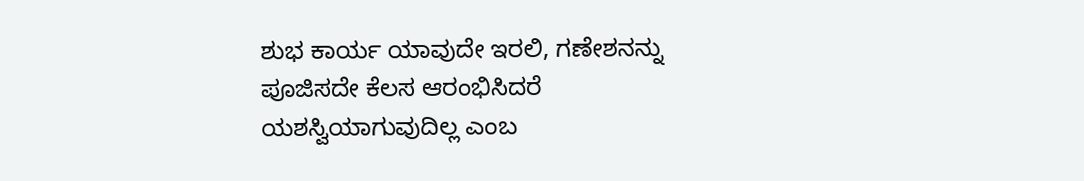ಶುಭ ಕಾರ್ಯ ಯಾವುದೇ ಇರಲಿ, ಗಣೇಶನನ್ನು ಪೂಜಿಸದೇ ಕೆಲಸ ಆರಂಭಿಸಿದರೆ ಯಶಸ್ವಿಯಾಗುವುದಿಲ್ಲ ಎಂಬ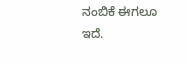ನಂಬಿಕೆ ಈಗಲೂ ಇದೆ.